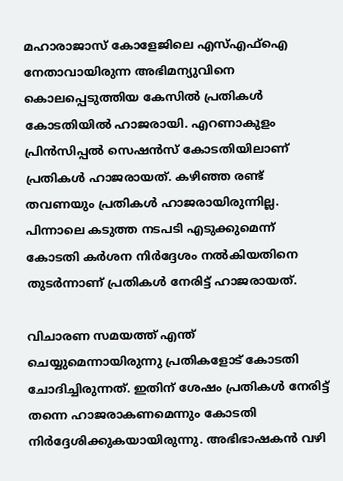മഹാരാജാസ് കോളേജിലെ എസ്എഫ്‌ഐ നേതാവായിരുന്ന അഭിമന്യുവിനെ കൊലപ്പെടുത്തിയ കേസിൽ പ്രതികൾ കോടതിയിൽ ഹാജരായി. എറണാകുളം പ്രിൻസിപ്പൽ സെഷൻസ് കോടതിയിലാണ് പ്രതികൾ ഹാജരായത്. കഴിഞ്ഞ രണ്ട് തവണയും പ്രതികൾ ഹാജരായിരുന്നില്ല. പിന്നാലെ കടുത്ത നടപടി എടുക്കുമെന്ന് കോടതി കർശന നിർദ്ദേശം നൽകിയതിനെ തുടർന്നാണ് പ്രതികൾ നേരിട്ട് ഹാജരായത്.

വിചാരണ സമയത്ത് എന്ത് ചെയ്യുമെന്നായിരുന്നു പ്രതികളോട് കോടതി ചോദിച്ചിരുന്നത്. ഇതിന് ശേഷം പ്രതികൾ നേരിട്ട് തന്നെ ഹാജരാകണമെന്നും കോടതി നിർദ്ദേശിക്കുകയായിരുന്നു. അഭിഭാഷകൻ വഴി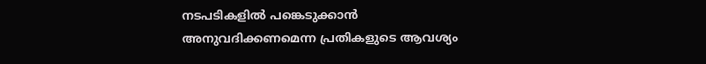നടപടികളിൽ പങ്കെടുക്കാൻ അനുവദിക്കണമെന്ന പ്രതികളുടെ ആവശ്യം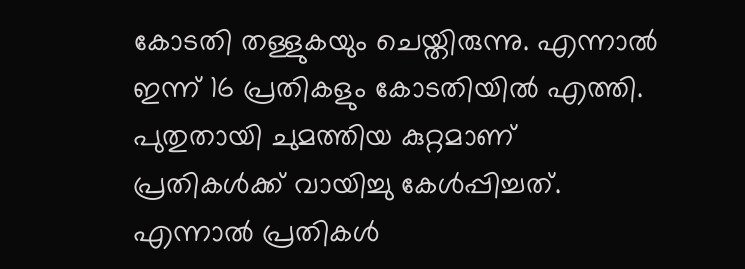കോടതി തള്ളുകയും ചെയ്തിരുന്നു. എന്നാൽ ഇന്ന് 16 പ്രതികളും കോടതിയിൽ എത്തി. പുതുതായി ചുമത്തിയ കുറ്റമാണ് പ്രതികൾക്ക് വായിച്ചു കേൾപ്പിച്ചത്. എന്നാൽ പ്രതികൾ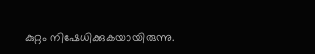കുറ്റം നിഷേധിക്കുകയായിരുന്നു.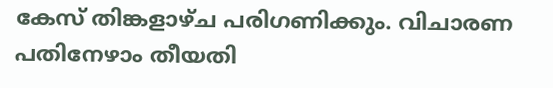കേസ് തിങ്കളാഴ്ച പരിഗണിക്കും. വിചാരണ പതിനേഴാം തീയതി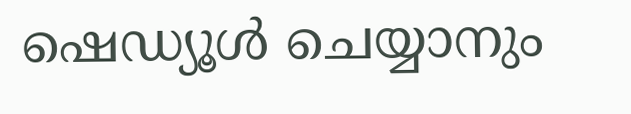ഷെഡ്യൂൾ ചെയ്യാനും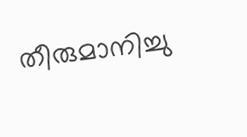തീരുമാനിച്ചു